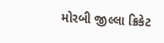મોરબી જીલ્લા ક્રિકેટ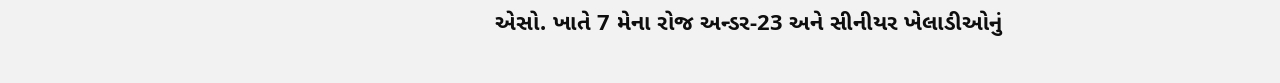એસો. ખાતે 7 મેના રોજ અન્ડર-23 અને સીનીયર ખેલાડીઓનું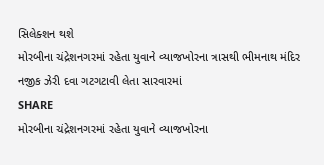સિલેક્શન થશે
મોરબીના ચંદ્રેશનગરમાં રહેતા યુવાને વ્યાજખોરના ત્રાસથી ભીમનાથ મંદિર નજીક ઝેરી દવા ગટગટાવી લેતા સારવારમાં
SHARE
મોરબીના ચંદ્રેશનગરમાં રહેતા યુવાને વ્યાજખોરના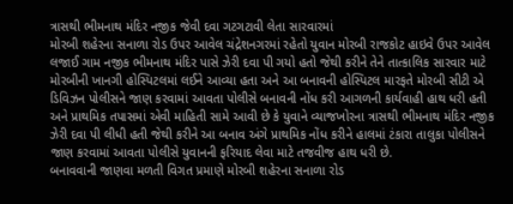ત્રાસથી ભીમનાથ મંદિર નજીક જેવી દવા ગટગટાવી લેતા સારવારમાં
મોરબી શહેરના સનાળા રોડ ઉપર આવેલ ચંદ્રેશનગરમાં રહેતો યુવાન મોરબી રાજકોટ હાઇવે ઉપર આવેલ લજાઈ ગામ નજીક ભીમનાથ મંદિર પાસે ઝેરી દવા પી ગયો હતો જેથી કરીને તેને તાત્કાલિક સારવાર માટે મોરબીની ખાનગી હોસ્પિટલમાં લઈને આવ્યા હતા અને આ બનાવની હોસ્પિટલ મારફતે મોરબી સીટી એ ડિવિઝન પોલીસને જાણ કરવામાં આવતા પોલીસે બનાવની નોંધ કરી આગળની કાર્યવાહી હાથ ધરી હતી અને પ્રાથમિક તપાસમાં એવી માહિતી સામે આવી છે કે યુવાને વ્યાજખોરના ત્રાસથી ભીમનાથ મંદિર નજીક ઝેરી દવા પી લીધી હતી જેથી કરીને આ બનાવ અંગે પ્રાથમિક નોંધ કરીને હાલમાં ટંકારા તાલુકા પોલીસને જાણ કરવામાં આવતા પોલીસે યુવાનની ફરિયાદ લેવા માટે તજવીજ હાથ ધરી છે.
બનાવવાની જાણવા મળતી વિગત પ્રમાણે મોરબી શહેરના સનાળા રોડ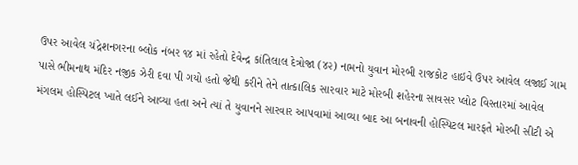ઉપર આવેલ ચંદ્રેશનગરના બ્લોક નંબર ૧૪ માં રહેતો દેવેન્દ્ર કાંતિલાલ દેત્રોજા (૪૨) નામનો યુવાન મોરબી રાજકોટ હાઇવે ઉપર આવેલ લજાઈ ગામ પાસે ભીમનાથ મંદિર નજીક ઝેરી દવા પી ગયો હતો જેથી કરીને તેને તાત્કાલિક સારવાર માટે મોરબી શહેરના સાવસર પ્લોટ વિસ્તારમાં આવેલ મંગલમ હોસ્પિટલ ખાતે લઈને આવ્યા હતા અને ત્યાં તે યુવાનને સારવાર આપવામાં આવ્યા બાદ આ બનાવની હોસ્પિટલ મારફતે મોરબી સીટી એ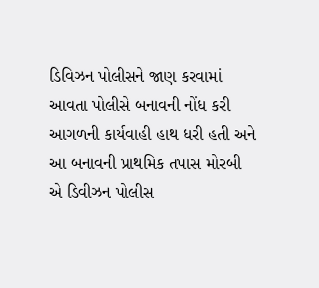ડિવિઝન પોલીસને જાણ કરવામાં આવતા પોલીસે બનાવની નોંધ કરી આગળની કાર્યવાહી હાથ ધરી હતી અને આ બનાવની પ્રાથમિક તપાસ મોરબી એ ડિવીઝન પોલીસ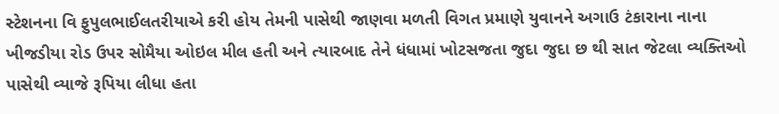સ્ટેશનના વિ ફુપુલભાઈલતરીયાએ કરી હોય તેમની પાસેથી જાણવા મળતી વિગત પ્રમાણે યુવાનને અગાઉ ટંકારાના નાના ખીજડીયા રોડ ઉપર સોમૈયા ઓઇલ મીલ હતી અને ત્યારબાદ તેને ધંધામાં ખોટસજતા જુદા જુદા છ થી સાત જેટલા વ્યક્તિઓ પાસેથી વ્યાજે રૂપિયા લીધા હતા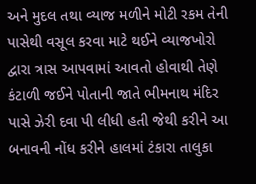અને મુદલ તથા વ્યાજ મળીને મોટી રકમ તેની પાસેથી વસૂલ કરવા માટે થઈને વ્યાજખોરો દ્વારા ત્રાસ આપવામાં આવતો હોવાથી તેણે કંટાળી જઈને પોતાની જાતે ભીમનાથ મંદિર પાસે ઝેરી દવા પી લીધી હતી જેથી કરીને આ બનાવની નોંધ કરીને હાલમાં ટંકારા તાલુકા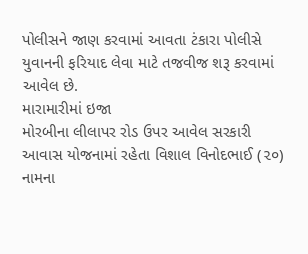પોલીસને જાણ કરવામાં આવતા ટંકારા પોલીસે યુવાનની ફરિયાદ લેવા માટે તજવીજ શરૂ કરવામાં આવેલ છે.
મારામારીમાં ઇજા
મોરબીના લીલાપર રોડ ઉપર આવેલ સરકારી આવાસ યોજનામાં રહેતા વિશાલ વિનોદભાઈ (૨૦) નામના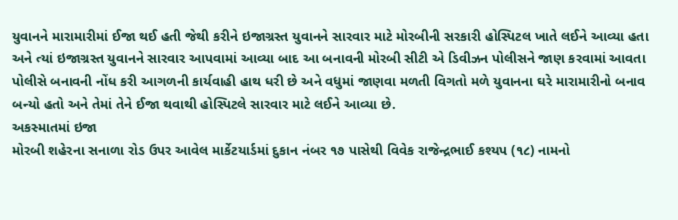યુવાનને મારામારીમાં ઈજા થઈ હતી જેથી કરીને ઇજાગ્રસ્ત યુવાનને સારવાર માટે મોરબીની સરકારી હોસ્પિટલ ખાતે લઈને આવ્યા હતા અને ત્યાં ઇજાગ્રસ્ત યુવાનને સારવાર આપવામાં આવ્યા બાદ આ બનાવની મોરબી સીટી એ ડિવીઝન પોલીસને જાણ કરવામાં આવતા પોલીસે બનાવની નોંધ કરી આગળની કાર્યવાહી હાથ ધરી છે અને વધુમાં જાણવા મળતી વિગતો મળે યુવાનના ઘરે મારામારીનો બનાવ બન્યો હતો અને તેમાં તેને ઈજા થવાથી હોસ્પિટલે સારવાર માટે લઈને આવ્યા છે.
અકસ્માતમાં ઇજા
મોરબી શહેરના સનાળા રોડ ઉપર આવેલ માર્કેટયાર્ડમાં દુકાન નંબર ૧૭ પાસેથી વિવેક રાજેન્દ્રભાઈ કશ્યપ (૧૮) નામનો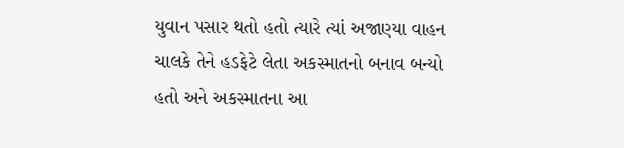યુવાન પસાર થતો હતો ત્યારે ત્યાં અજાણ્યા વાહન ચાલકે તેને હડફેટે લેતા અકસ્માતનો બનાવ બન્યો હતો અને અકસ્માતના આ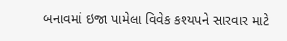બનાવમાં ઇજા પામેલા વિવેક કશ્યપને સારવાર માટે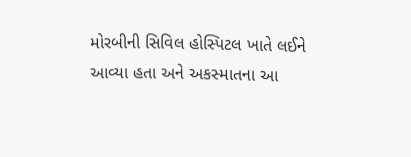મોરબીની સિવિલ હોસ્પિટલ ખાતે લઈને આવ્યા હતા અને અકસ્માતના આ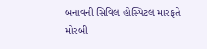બનાવની સિવિલ હોસ્પિટલ મારફતે મોરબી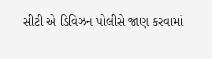સીટી એ ડિવિઝન પોલીસે જાણ કરવામાં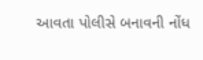આવતા પોલીસે બનાવની નોંધ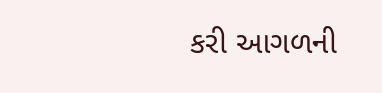કરી આગળની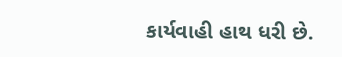કાર્યવાહી હાથ ધરી છે.